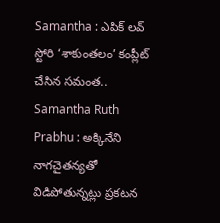Samantha : ఎపిక్ లవ్ స్టోరి ‘శాకుంతలం’ కంప్లీట్ చేసిన సమంత..
Samantha Ruth Prabhu : అక్కినేని నాగచైతన్యతో విడిపోతున్నట్లు ప్రకటన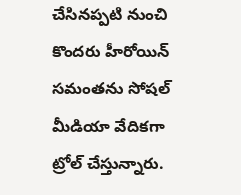చేసినప్పటి నుంచి కొందరు హీరోయిన్ సమంతను సోషల్ మీడియా వేదికగా ట్రోల్ చేస్తున్నారు.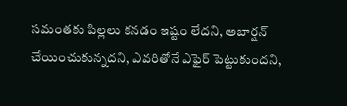సమంతకు పిల్లలు కనడం ఇష్టం లేదని, అబార్షన్ చేయించుకున్నదని, ఎవరితోనే ఎఫైర్ పెట్టుకుందని,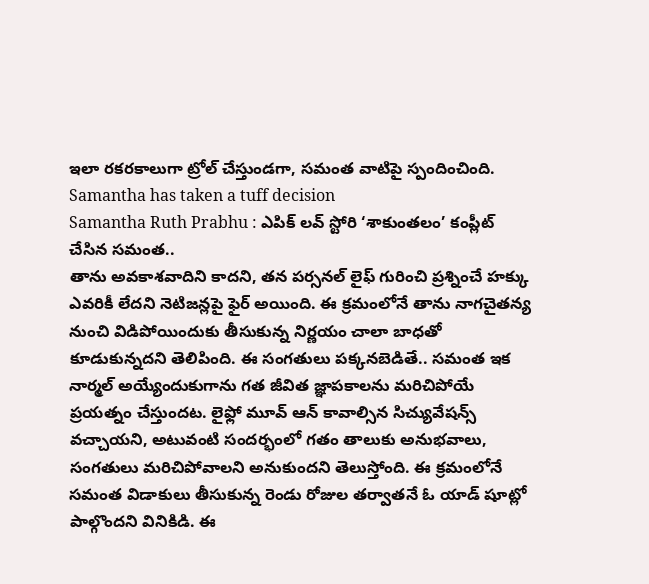ఇలా రకరకాలుగా ట్రోల్ చేస్తుండగా, సమంత వాటిపై స్పందించింది.
Samantha has taken a tuff decision
Samantha Ruth Prabhu : ఎపిక్ లవ్ స్టోరి ‘శాకుంతలం’ కంప్లీట్ చేసిన సమంత..
తాను అవకాశవాదిని కాదని, తన పర్సనల్ లైఫ్ గురించి ప్రశ్నించే హక్కు ఎవరికీ లేదని నెటిజన్లపై ఫైర్ అయింది. ఈ క్రమంలోనే తాను నాగచైతన్య నుంచి విడిపోయిందుకు తీసుకున్న నిర్ణయం చాలా బాధతో కూడుకున్నదని తెలిపింది. ఈ సంగతులు పక్కనబెడితే.. సమంత ఇక నార్మల్ అయ్యేందుకుగాను గత జీవిత జ్ఞాపకాలను మరిచిపోయే ప్రయత్నం చేస్తుందట. లైఫ్లో మూవ్ ఆన్ కావాల్సిన సిచ్యువేషన్స్ వచ్చాయని, అటువంటి సందర్భంలో గతం తాలుకు అనుభవాలు, సంగతులు మరిచిపోవాలని అనుకుందని తెలుస్తోంది. ఈ క్రమంలోనే సమంత విడాకులు తీసుకున్న రెండు రోజుల తర్వాతనే ఓ యాడ్ షూట్లో పాల్గొందని వినికిడి. ఈ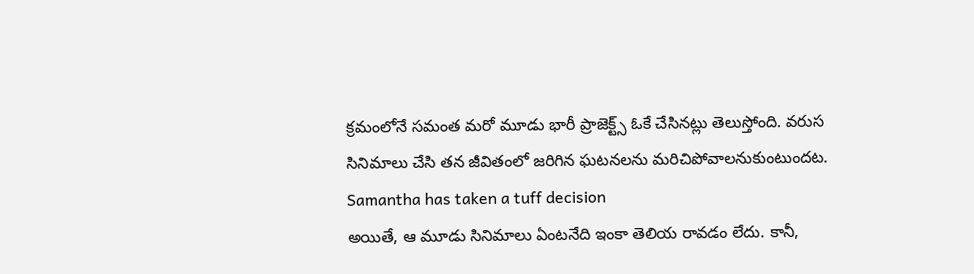క్రమంలోనే సమంత మరో మూడు భారీ ప్రాజెక్ట్స్ ఓకే చేసినట్లు తెలుస్తోంది. వరుస సినిమాలు చేసి తన జీవితంలో జరిగిన ఘటనలను మరిచిపోవాలనుకుంటుందట.
Samantha has taken a tuff decision
అయితే, ఆ మూడు సినిమాలు ఏంటనేది ఇంకా తెలియ రావడం లేదు. కానీ,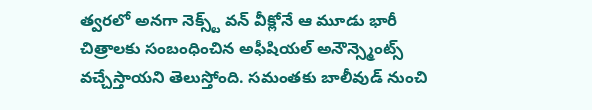త్వరలో అనగా నెక్స్ట్ వన్ వీక్లోనే ఆ మూడు భారీ చిత్రాలకు సంబంధించిన అఫీషియల్ అనౌన్స్మెంట్స్ వచ్చేస్తాయని తెలుస్తోంది. సమంతకు బాలీవుడ్ నుంచి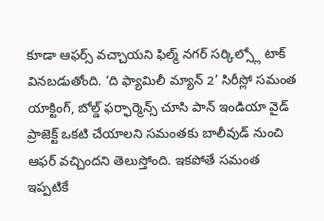కూడా ఆఫర్స్ వచ్చాయని ఫిల్మ్ నగర్ సర్కిల్స్లో టాక్ వినబడుతోంది. ‘ది ఫ్యామిలీ మ్యాన్ 2’ సిరీస్లో సమంత యాక్టింగ్, బోల్డ్ ఫర్ఫార్మెన్స్ చూసి పాన్ ఇండియా వైడ్ ప్రాజెక్ట్ ఒకటి చేయాలని సమంతకు బాలీవుడ్ నుంచి ఆఫర్ వచ్చిందని తెలుస్తోంది. ఇకపోతే సమంత ఇప్పటికే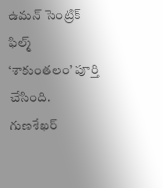ఉమన్ సెంట్రిక్ ఫిల్మ్ ‘శాకుంతలం’ పూర్తి చేసింది. గుణశేఖర్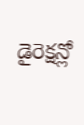డైరెక్షన్లో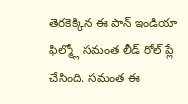తెరకెక్కిన ఈ పాన్ ఇండియా ఫిల్మ్లో సమంత లీడ్ రోల్ ప్లే చేసింది. సమంత ఈ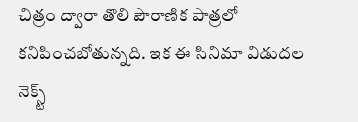చిత్రం ద్వారా తొలి పౌరాణిక పాత్రలో కనిపించబోతున్నది. ఇక ఈ సినిమా విడుదల నెక్స్ట్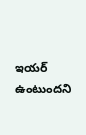ఇయర్ ఉంటుందని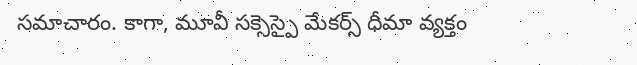సమాచారం. కాగా, మూవీ సక్సెస్పై మేకర్స్ ధీమా వ్యక్తం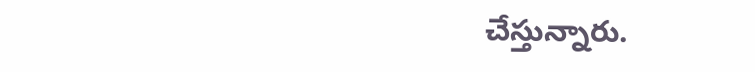చేస్తున్నారు.